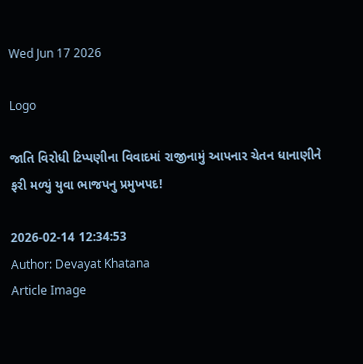Wed Jun 17 2026

Logo

જાતિ વિરોધી ટિપ્પણીના વિવાદમાં રાજીનામું આપનાર ચેતન ધાનાણીને ફરી મળ્યું યુવા ભાજપનુ પ્રમુખપદ!

2026-02-14 12:34:53
Author: Devayat Khatana
Article Image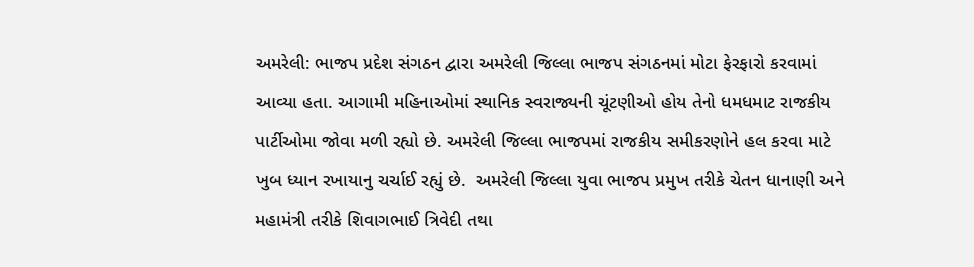અમરેલી: ભાજપ પ્રદેશ સંગઠન દ્વારા અમરેલી જિલ્લા ભાજપ સંગઠનમાં મોટા ફેરફારો કરવામાં આવ્યા હતા. આગામી મહિનાઓમાં સ્થાનિક સ્વરાજ્યની ચૂંટણીઓ હોય તેનો ધમધમાટ રાજકીય પાર્ટીઓમા જોવા મળી રહ્યો છે. અમરેલી જિલ્લા ભાજપમાં રાજકીય સમીકરણોને હલ કરવા માટે ખુબ ધ્યાન રખાયાનુ ચર્ચાઈ રહ્યું છે.  અમરેલી જિલ્લા યુવા ભાજપ પ્રમુખ તરીકે ચેતન ધાનાણી અને મહામંત્રી તરીકે શિવાગભાઈ ત્રિવેદી તથા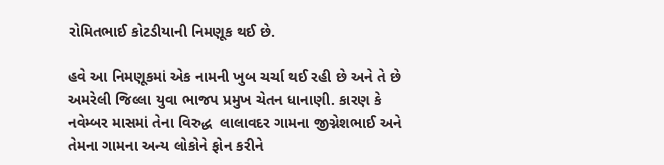રોમિતભાઈ કોટડીયાની નિમણૂક થઈ છે.

હવે આ નિમણૂકમાં એક નામની ખુબ ચર્ચા થઈ રહી છે અને તે છે અમરેલી જિલ્લા યુવા ભાજપ પ્રમુખ ચેતન ધાનાણી. કારણ કે નવેમ્બર માસમાં તેના વિરુદ્ધ  લાલાવદર ગામના જીગ્નેશભાઈ અને તેમના ગામના અન્ય લોકોને ફોન કરીને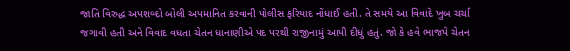જાતિ વિરુદ્ધ અપશબ્દો બોલી અપમાનિત કરવાની પોલીસ ફરિયાદ નોંધાઈ હતી. તે સમયે આ વિવાદે ખુબ ચર્ચા જગાવી હતી અને વિવાદ વધતા ચેતન ધાનાણીએ પદ પરથી રાજીનામું આપી દીધું હતું. જો કે હવે ભાજપે ચેતન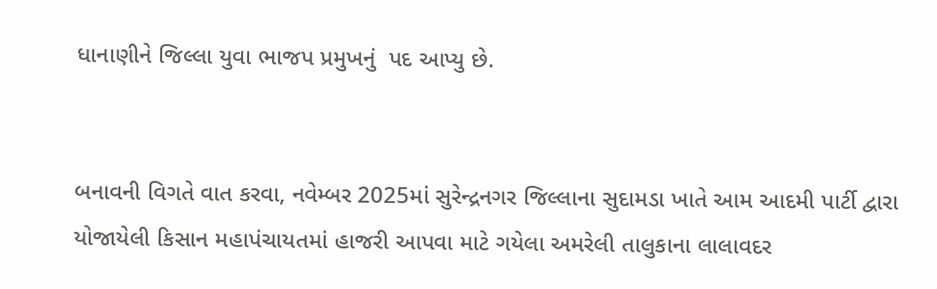ધાનાણીને જિલ્લા યુવા ભાજપ પ્રમુખનું  પદ આપ્યુ છે.


બનાવની વિગતે વાત કરવા, નવેમ્બર 2025માં સુરેન્દ્રનગર જિલ્લાના સુદામડા ખાતે આમ આદમી પાર્ટી દ્વારા યોજાયેલી કિસાન મહાપંચાયતમાં હાજરી આપવા માટે ગયેલા અમરેલી તાલુકાના લાલાવદર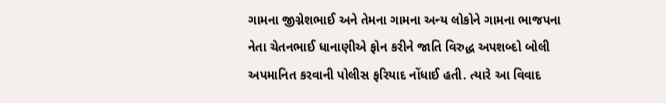ગામના જીગ્નેશભાઈ અને તેમના ગામના અન્ય લોકોને ગામના ભાજપના નેતા ચેતનભાઈ ધાનાણીએ ફોન કરીને જાતિ વિરુદ્ધ અપશબ્દો બોલી અપમાનિત કરવાની પોલીસ ફરિયાદ નોંધાઈ હતી. ત્યારે આ વિવાદ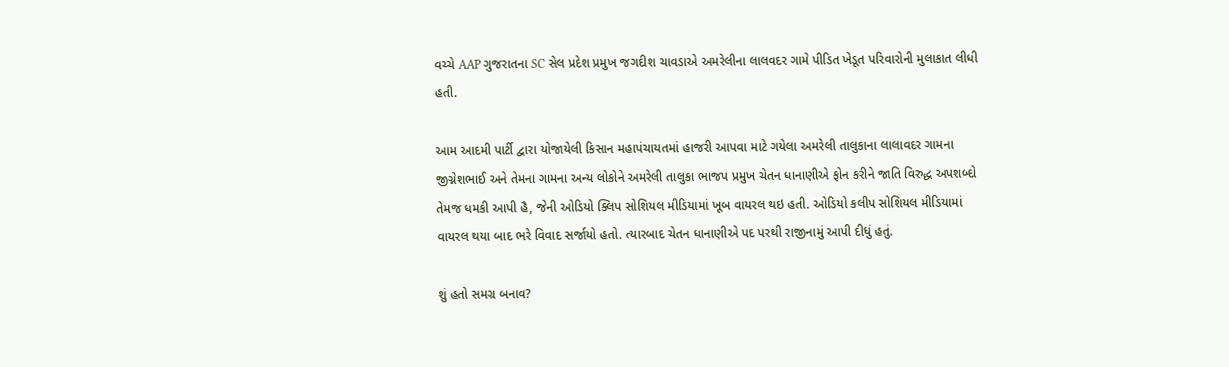વચ્ચે AAP ગુજરાતના SC સેલ પ્રદેશ પ્રમુખ જગદીશ ચાવડાએ અમરેલીના લાલવદર ગામે પીડિત ખેડૂત પરિવારોની મુલાકાત લીધી હતી.

આમ આદમી પાર્ટી દ્વારા યોજાયેલી કિસાન મહાપંચાયતમાં હાજરી આપવા માટે ગયેલા અમરેલી તાલુકાના લાલાવદર ગામના જીગ્નેશભાઈ અને તેમના ગામના અન્ય લોકોને અમરેલી તાલુકા ભાજપ પ્રમુખ ચેતન ધાનાણીએ ફોન કરીને જાતિ વિરુદ્ધ અપશબ્દો તેમજ ધમકી આપી હૈ, જેની ઓડિયો ક્લિપ સોશિયલ મીડિયામાં ખૂબ વાયરલ થઇ હતી. ઓડિયો કલીપ સોશિયલ મીડિયામાં વાયરલ થયા બાદ ભરે વિવાદ સર્જાયો હતો. ત્યારબાદ ચેતન ધાનાણીએ પદ પરથી રાજીનામું આપી દીધું હતું.

શું હતો સમગ્ર બનાવ?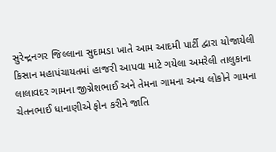સુરેન્દ્રનગર જિલ્લાના સુદામડા ખાતે આમ આદમી પાર્ટી દ્વારા યોજાયેલી કિસાન મહાપંચાયતમાં હાજરી આપવા માટે ગયેલા અમરેલી તાલુકાના લાલાવદર ગામના જીગ્નેશભાઈ અને તેમના ગામના અન્ય લોકોને ગામના ચેતનભાઈ ધાનાણીએ ફોન કરીને જાતિ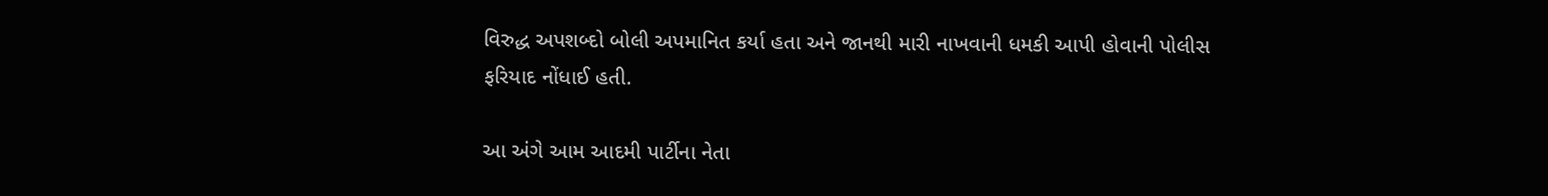વિરુદ્ધ અપશબ્દો બોલી અપમાનિત કર્યા હતા અને જાનથી મારી નાખવાની ધમકી આપી હોવાની પોલીસ ફરિયાદ નોંધાઈ હતી.

આ અંગે આમ આદમી પાર્ટીના નેતા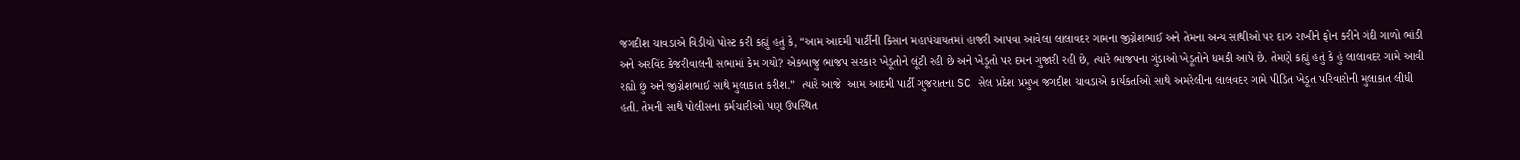જગદીશ ચાવડાએ વિડીયો પોસ્ટ કરી કહ્યું હતું કે, “આમ આદમી પાર્ટીની કિસાન મહાપંચાયતમાં હાજરી આપવા આવેલા લાલાવદર ગામના જીગ્નેશભાઈ અને તેમના અન્ય સાથીઓ પર દાઝ રાખીને ફોન કરીને ગંદી ગાળો ભાંડી  અને અરવિંદ કેજરીવાલની સભામાં કેમ ગયો? એકબાજુ ભાજપ સરકાર ખેડૂતોને લૂંટી રહી છે અને ખેડૂતો પર દમન ગુજારી રહી છે, ત્યારે ભાજપના ગુંડાઓ ખેડૂતોને ધમકી આપે છે. તેમણે કહ્યું હતું કે હું લાલાવદર ગામે આવી રહ્યો છું અને જીગ્નેશભાઈ સાથે મુલાકાત કરીશ.”  ત્યારે આજે  આમ આદમી પાર્ટી ગુજરાતના SC સેલ પ્રદેશ પ્રમુખ જગદીશ ચાવડાએ કાર્યકર્તાઓ સાથે અમરેલીના લાલવદર ગામે પીડિત ખેડૂત પરિવારોની મુલાકાત લીધી હતી. તેમની સાથે પોલીસના કર્મચારીઓ પણ ઉપસ્થિત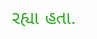રહ્યા હતા.